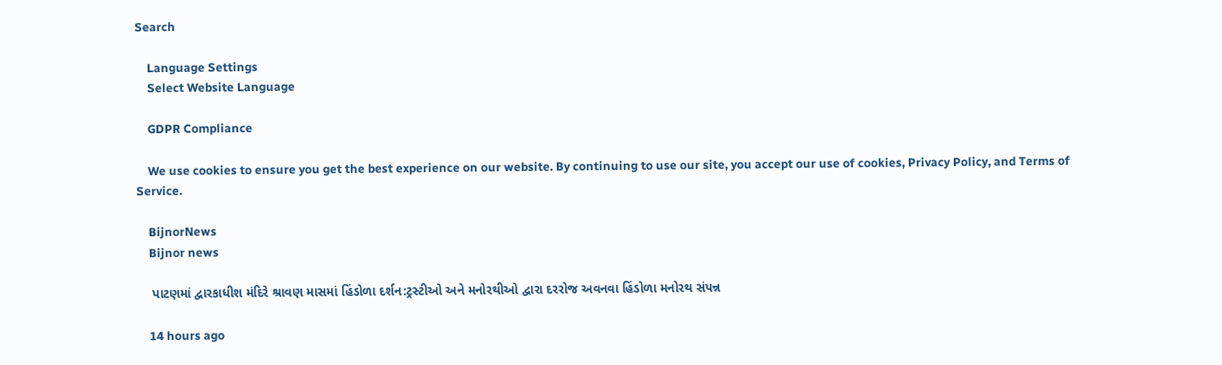Search

    Language Settings
    Select Website Language

    GDPR Compliance

    We use cookies to ensure you get the best experience on our website. By continuing to use our site, you accept our use of cookies, Privacy Policy, and Terms of Service.

    BijnorNews
    Bijnor news

    પાટણમાં દ્વારકાધીશ મંદિરે શ્રાવણ માસમાં હિંડોળા દર્શન:ટ્રસ્ટીઓ અને મનોરથીઓ દ્વારા દરરોજ અવનવા હિંડોળા મનોરથ સંપન્ન

    14 hours ago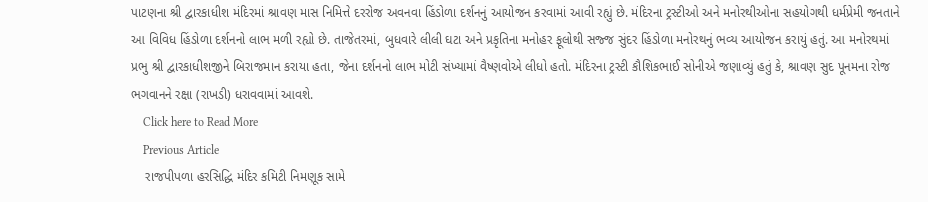પાટણના શ્રી દ્વારકાધીશ મંદિરમાં શ્રાવણ માસ નિમિત્તે દરરોજ અવનવા હિંડોળા દર્શનનું આયોજન કરવામાં આવી રહ્યું છે. મંદિરના ટ્રસ્ટીઓ અને મનોરથીઓના સહયોગથી ધર્મપ્રેમી જનતાને આ વિવિધ હિંડોળા દર્શનનો લાભ મળી રહ્યો છે. તાજેતરમાં, બુધવારે લીલી ઘટા અને પ્રકૃતિના મનોહર ફૂલોથી સજ્જ સુંદર હિંડોળા મનોરથનું ભવ્ય આયોજન કરાયું હતું. આ મનોરથમાં પ્રભુ શ્રી દ્વારકાધીશજીને બિરાજમાન કરાયા હતા, જેના દર્શનનો લાભ મોટી સંખ્યામાં વૈષ્ણવોએ લીધો હતો. મંદિરના ટ્રસ્ટી કૌશિકભાઈ સોનીએ જણાવ્યું હતું કે, શ્રાવણ સુદ પૂનમના રોજ ભગવાનને રક્ષા (રાખડી) ધરાવવામાં આવશે.
    Click here to Read More
    Previous Article
    રાજપીપળા હરસિદ્ધિ મંદિર કમિટી નિમણૂક સામે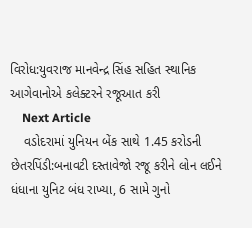વિરોધ:યુવરાજ માનવેન્દ્ર સિંહ સહિત સ્થાનિક આગેવાનોએ કલેક્ટરને રજૂઆત કરી
    Next Article
    વડોદરામાં યુનિયન બેંક સાથે 1.45 કરોડની છેતરપિંડી:બનાવટી દસ્તાવેજો રજૂ કરીને લોન લઈને ધંધાના યુનિટ બંધ રાખ્યા, 6 સામે ગુનો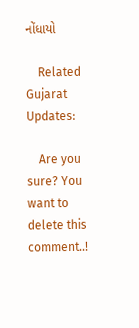નોંધાયો

    Related Gujarat Updates:

    Are you sure? You want to delete this comment..!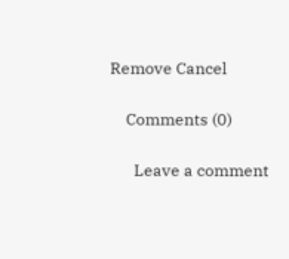Remove Cancel

    Comments (0)

      Leave a comment